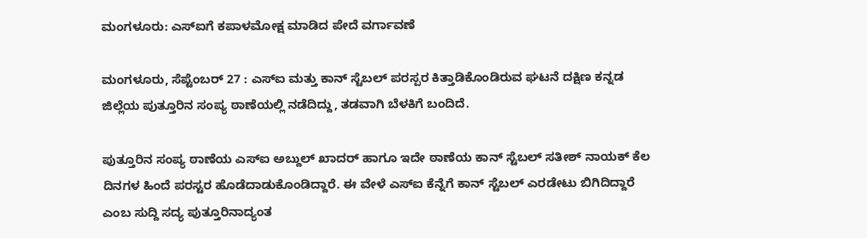ಮಂಗಳೂರು: ಎಸ್ಐಗೆ ಕಪಾಳಮೋಕ್ಷ ಮಾಡಿದ ಪೇದೆ ವರ್ಗಾವಣೆ

ಮಂಗಳೂರು, ಸೆಪ್ಟೆಂಬರ್ 27 : ಎಸ್ಐ ಮತ್ತು ಕಾನ್ ಸ್ಟೆಬಲ್ ಪರಸ್ಪರ ಕಿತ್ತಾಡಿಕೊಂಡಿರುವ ಘಟನೆ ದಕ್ಷಿಣ ಕನ್ನಡ ಜಿಲ್ಲೆಯ ಪುತ್ತೂರಿನ ಸಂಪ್ಯ ಠಾಣೆಯಲ್ಲಿ ನಡೆದಿದ್ದು, ತಡವಾಗಿ ಬೆಳಕಿಗೆ ಬಂದಿದೆ.

ಪುತ್ತೂರಿನ ಸಂಪ್ಯ ಠಾಣೆಯ ಎಸ್ಐ ಅಬ್ದುಲ್ ಖಾದರ್ ಹಾಗೂ ಇದೇ ಠಾಣೆಯ ಕಾನ್ ಸ್ಟೆಬಲ್ ಸತೀಶ್ ನಾಯಕ್ ಕೆಲ ದಿನಗಳ ಹಿಂದೆ ಪರಸ್ಟರ ಹೊಡೆದಾಡುಕೊಂಡಿದ್ದಾರೆ. ಈ ವೇಳೆ ಎಸ್ಐ ಕೆನ್ನೆಗೆ ಕಾನ್ ಸ್ಟೆಬಲ್ ಎರಡೇಟು ಬಿಗಿದಿದ್ದಾರೆ ಎಂಬ ಸುದ್ದಿ ಸದ್ಯ ಪುತ್ತೂರಿನಾದ್ಯಂತ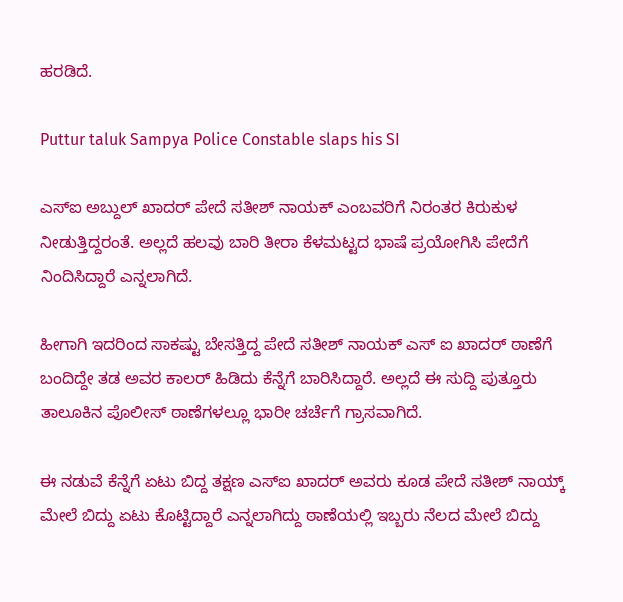ಹರಡಿದೆ.

Puttur taluk Sampya Police Constable slaps his SI

ಎಸ್ಐ ಅಬ್ದುಲ್ ಖಾದರ್ ಪೇದೆ ಸತೀಶ್ ನಾಯಕ್ ಎಂಬವರಿಗೆ ನಿರಂತರ ಕಿರುಕುಳ ನೀಡುತ್ತಿದ್ದರಂತೆ. ಅಲ್ಲದೆ ಹಲವು ಬಾರಿ ತೀರಾ ಕೆಳಮಟ್ಟದ ಭಾಷೆ ಪ್ರಯೋಗಿಸಿ ಪೇದೆಗೆ ನಿಂದಿಸಿದ್ದಾರೆ ಎನ್ನಲಾಗಿದೆ.

ಹೀಗಾಗಿ ಇದರಿಂದ ಸಾಕಷ್ಟು ಬೇಸತ್ತಿದ್ದ ಪೇದೆ ಸತೀಶ್ ನಾಯಕ್ ಎಸ್ ಐ ಖಾದರ್ ಠಾಣೆಗೆ ಬಂದಿದ್ದೇ ತಡ ಅವರ ಕಾಲರ್ ಹಿಡಿದು ಕೆನ್ನೆಗೆ ಬಾರಿಸಿದ್ದಾರೆ. ಅಲ್ಲದೆ ಈ ಸುದ್ದಿ ಪುತ್ತೂರು ತಾಲೂಕಿನ ಪೊಲೀಸ್ ಠಾಣೆಗಳಲ್ಲೂ ಭಾರೀ ಚರ್ಚೆಗೆ ಗ್ರಾಸವಾಗಿದೆ.

ಈ ನಡುವೆ ಕೆನ್ನೆಗೆ ಏಟು ಬಿದ್ದ ತಕ್ಷಣ ಎಸ್ಐ ಖಾದರ್ ಅವರು ಕೂಡ ಪೇದೆ ಸತೀಶ್ ನಾಯ್ಕ್ ಮೇಲೆ ಬಿದ್ದು ಏಟು ಕೊಟ್ಟಿದ್ದಾರೆ ಎನ್ನಲಾಗಿದ್ದು ಠಾಣೆಯಲ್ಲಿ ಇಬ್ಬರು ನೆಲದ ಮೇಲೆ ಬಿದ್ದು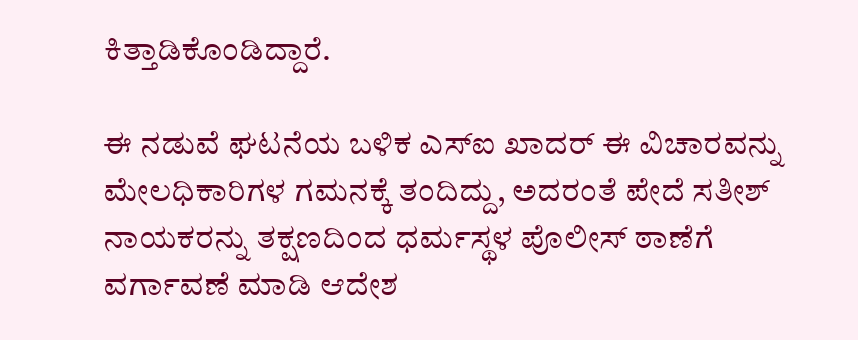ಕಿತ್ತಾಡಿಕೊಂಡಿದ್ದಾರೆ.

ಈ ನಡುವೆ ಘಟನೆಯ ಬಳಿಕ ಎಸ್ಐ ಖಾದರ್ ಈ ವಿಚಾರವನ್ನು ಮೇಲಧಿಕಾರಿಗಳ ಗಮನಕ್ಕೆ ತಂದಿದ್ದು, ಅದರಂತೆ ಪೇದೆ ಸತೀಶ್ ನಾಯಕರನ್ನು ತಕ್ಷಣದಿಂದ ಧರ್ಮಸ್ಥಳ ಪೊಲೀಸ್ ಠಾಣೆಗೆ ವರ್ಗಾವಣೆ ಮಾಡಿ ಆದೇಶ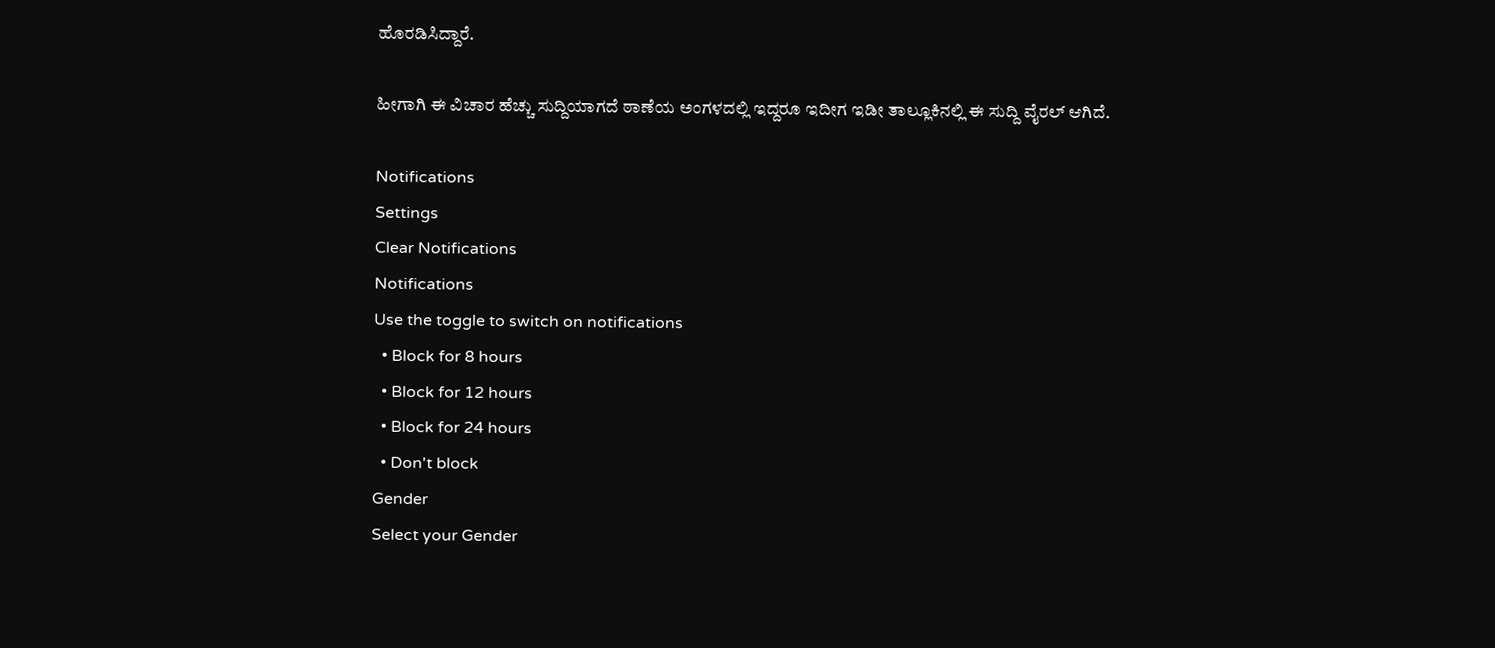ಹೊರಡಿಸಿದ್ದಾರೆ.

ಹೀಗಾಗಿ ಈ ವಿಚಾರ ಹೆಚ್ಚು ಸುದ್ದಿಯಾಗದೆ ಠಾಣೆಯ ಅಂಗಳದಲ್ಲಿ ಇದ್ದರೂ ಇದೀಗ ಇಡೀ ತಾಲ್ಲೂಕಿನಲ್ಲಿ ಈ ಸುದ್ದಿ ವೈರಲ್ ಆಗಿದೆ.

Notifications
Settings
Clear Notifications
Notifications
Use the toggle to switch on notifications
  • Block for 8 hours
  • Block for 12 hours
  • Block for 24 hours
  • Don't block
Gender
Select your Gender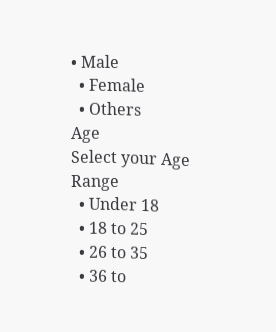• Male
  • Female
  • Others
Age
Select your Age Range
  • Under 18
  • 18 to 25
  • 26 to 35
  • 36 to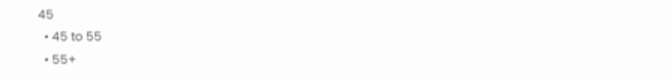45
  • 45 to 55
  • 55+